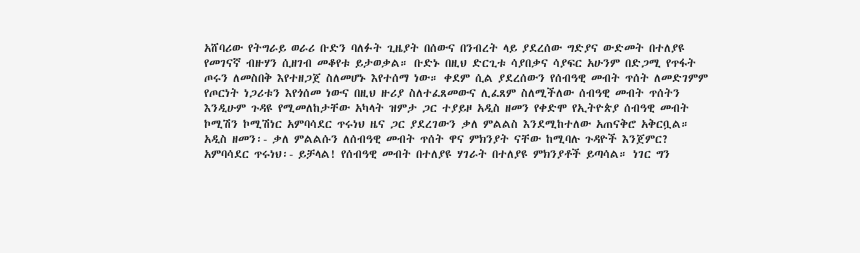አሸባሪው የትግራይ ወራሪ ቡድን ባለፉት ጊዜያት በሰውና በንብረት ላይ ያደረሰው ግድያና ውድመት በተለያዩ የመገናኛ ብዙሃን ሲዘገብ መቆየቱ ይታወቃል። ቡድኑ በዚህ ድርጊቱ ሳያበቃና ሳያፍር አሁንም በድጋሚ የጥፋት ጦሩን ለመስበቅ እየተዘጋጀ ስለመሆኑ እየተሰማ ነው። ቀደም ሲል ያደረሰውን የሰብዓዊ መብት ጥሰት ለመድገምም የጦርነት ነጋሪቱን እየጎሰመ ነውና በዚህ ዙሪያ ስለተፈጸመውና ሊፈጸም ስለሚችለው ሰብዓዊ መብት ጥሰትን እንዲሁም ጉዳዩ የሚመለከታቸው አካላት ዝምታ ጋር ተያይዞ አዲስ ዘመን የቀድሞ የኢትዮጵያ ሰብዓዊ መብት ኮሚሽን ኮሚሽነር አምባሳደር ጥሩነህ ዜና ጋር ያደረገውን ቃለ ምልልስ እንደሚከተለው አጠናቅሮ አቅርቧል።
አዲስ ዘመን፡- ቃለ ምልልሱን ለሰብዓዊ መብት ጥሰት ዋና ምክንያት ናቸው ከሚባሉ ጉዳዮች እንጀምር?
አምባሳደር ጥሩነህ፡- ይቻላል! የሰብዓዊ መብት በተለያዩ ሃገራት በተለያዩ ምክንያቶች ይጣሳል። ነገር ግን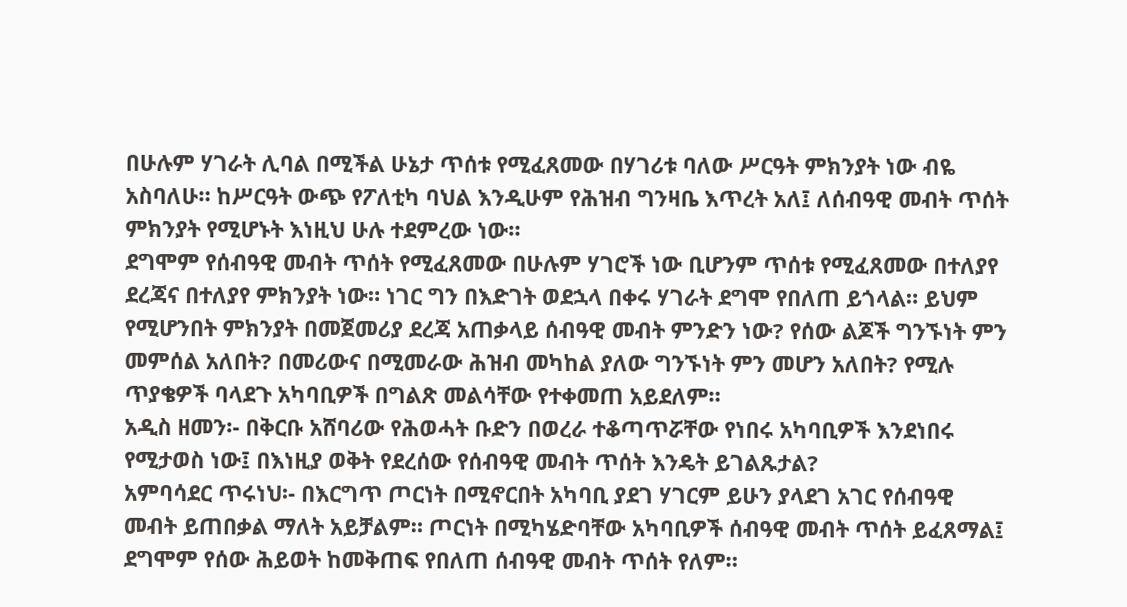በሁሉም ሃገራት ሊባል በሚችል ሁኔታ ጥሰቱ የሚፈጸመው በሃገሪቱ ባለው ሥርዓት ምክንያት ነው ብዬ አስባለሁ። ከሥርዓት ውጭ የፖለቲካ ባህል እንዲሁም የሕዝብ ግንዛቤ እጥረት አለ፤ ለሰብዓዊ መብት ጥሰት ምክንያት የሚሆኑት እነዚህ ሁሉ ተደምረው ነው።
ደግሞም የሰብዓዊ መብት ጥሰት የሚፈጸመው በሁሉም ሃገሮች ነው ቢሆንም ጥሰቱ የሚፈጸመው በተለያየ ደረጃና በተለያየ ምክንያት ነው። ነገር ግን በእድገት ወደኋላ በቀሩ ሃገራት ደግሞ የበለጠ ይጎላል። ይህም የሚሆንበት ምክንያት በመጀመሪያ ደረጃ አጠቃላይ ሰብዓዊ መብት ምንድን ነው? የሰው ልጆች ግንኙነት ምን መምሰል አለበት? በመሪውና በሚመራው ሕዝብ መካከል ያለው ግንኙነት ምን መሆን አለበት? የሚሉ ጥያቄዎች ባላደጉ አካባቢዎች በግልጽ መልሳቸው የተቀመጠ አይደለም።
አዲስ ዘመን፡- በቅርቡ አሸባሪው የሕወሓት ቡድን በወረራ ተቆጣጥሯቸው የነበሩ አካባቢዎች እንደነበሩ የሚታወስ ነው፤ በእነዚያ ወቅት የደረሰው የሰብዓዊ መብት ጥሰት እንዴት ይገልጹታል?
አምባሳደር ጥሩነህ፡- በእርግጥ ጦርነት በሚኖርበት አካባቢ ያደገ ሃገርም ይሁን ያላደገ አገር የሰብዓዊ መብት ይጠበቃል ማለት አይቻልም። ጦርነት በሚካሄድባቸው አካባቢዎች ሰብዓዊ መብት ጥሰት ይፈጸማል፤ ደግሞም የሰው ሕይወት ከመቅጠፍ የበለጠ ሰብዓዊ መብት ጥሰት የለም።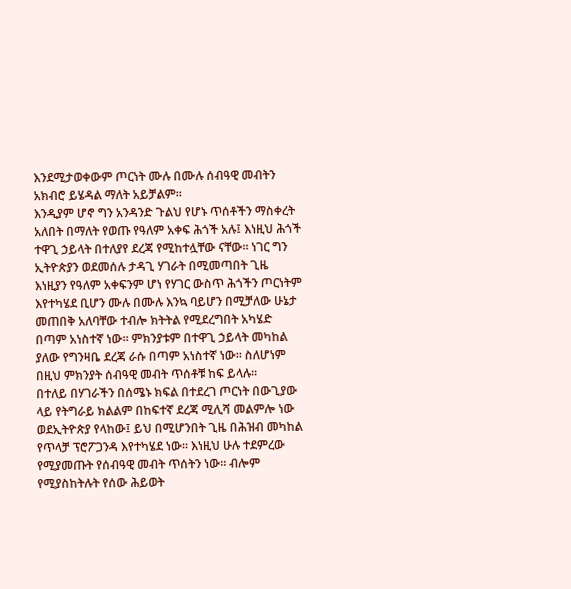እንደሚታወቀውም ጦርነት ሙሉ በሙሉ ሰብዓዊ መብትን አክብሮ ይሄዳል ማለት አይቻልም።
እንዲያም ሆኖ ግን አንዳንድ ጉልህ የሆኑ ጥሰቶችን ማስቀረት አለበት በማለት የወጡ የዓለም አቀፍ ሕጎች አሉ፤ እነዚህ ሕጎች ተዋጊ ኃይላት በተለያየ ደረጃ የሚከተሏቸው ናቸው። ነገር ግን ኢትዮጵያን ወደመሰሉ ታዳጊ ሃገራት በሚመጣበት ጊዜ እነዚያን የዓለም አቀፍንም ሆነ የሃገር ውስጥ ሕጎችን ጦርነትም እየተካሄደ ቢሆን ሙሉ በሙሉ እንኳ ባይሆን በሚቻለው ሁኔታ መጠበቅ አለባቸው ተብሎ ክትትል የሚደረግበት አካሄድ በጣም አነስተኛ ነው። ምክንያቱም በተዋጊ ኃይላት መካከል ያለው የግንዛቤ ደረጃ ራሱ በጣም አነስተኛ ነው። ስለሆነም በዚህ ምክንያት ሰብዓዊ መብት ጥሰቶቹ ከፍ ይላሉ።
በተለይ በሃገራችን በሰሜኑ ክፍል በተደረገ ጦርነት በውጊያው ላይ የትግራይ ክልልም በከፍተኛ ደረጃ ሚሊሻ መልምሎ ነው ወደኢትዮጵያ የላከው፤ ይህ በሚሆንበት ጊዜ በሕዝብ መካከል የጥላቻ ፕሮፖጋንዳ እየተካሄደ ነው። እነዚህ ሁሉ ተደምረው የሚያመጡት የሰብዓዊ መብት ጥሰትን ነው። ብሎም የሚያስከትሉት የሰው ሕይወት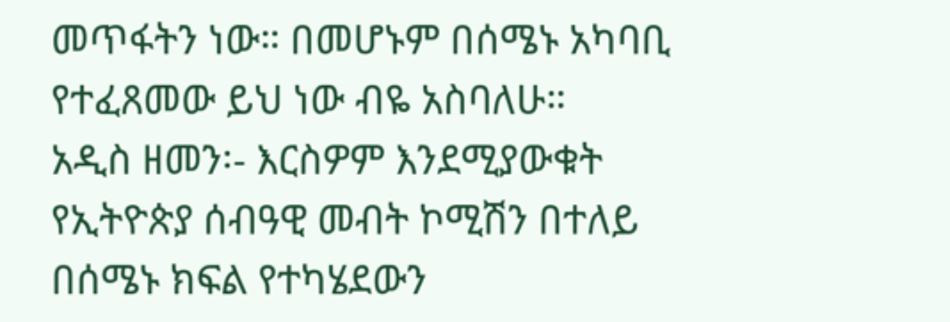መጥፋትን ነው። በመሆኑም በሰሜኑ አካባቢ የተፈጸመው ይህ ነው ብዬ አስባለሁ።
አዲስ ዘመን፡- እርስዎም እንደሚያውቁት የኢትዮጵያ ሰብዓዊ መብት ኮሚሽን በተለይ በሰሜኑ ክፍል የተካሄደውን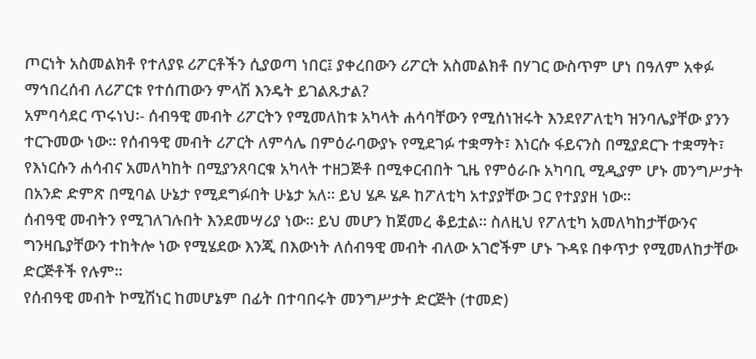ጦርነት አስመልክቶ የተለያዩ ሪፖርቶችን ሲያወጣ ነበር፤ ያቀረበውን ሪፖርት አስመልክቶ በሃገር ውስጥም ሆነ በዓለም አቀፉ ማኅበረሰብ ለሪፖርቱ የተሰጠውን ምላሽ እንዴት ይገልጹታል?
አምባሳደር ጥሩነህ፡- ሰብዓዊ መብት ሪፖርትን የሚመለከቱ አካላት ሐሳባቸውን የሚሰነዝሩት እንደየፖለቲካ ዝንባሌያቸው ያንን ተርጉመው ነው። የሰብዓዊ መብት ሪፖርት ለምሳሌ በምዕራባውያኑ የሚደገፉ ተቋማት፣ እነርሱ ፋይናንስ በሚያደርጉ ተቋማት፣ የእነርሱን ሐሳብና አመለካከት በሚያንጸባርቁ አካላት ተዘጋጅቶ በሚቀርብበት ጊዜ የምዕራቡ አካባቢ ሚዲያም ሆኑ መንግሥታት በአንድ ድምጽ በሚባል ሁኔታ የሚደግፉበት ሁኔታ አለ። ይህ ሄዶ ሄዶ ከፖለቲካ አተያያቸው ጋር የተያያዘ ነው።
ሰብዓዊ መብትን የሚገለገሉበት እንደመሣሪያ ነው። ይህ መሆን ከጀመረ ቆይቷል። ስለዚህ የፖለቲካ አመለካከታቸውንና ግንዛቤያቸውን ተከትሎ ነው የሚሄደው እንጂ በእውነት ለሰብዓዊ መብት ብለው አገሮችም ሆኑ ጉዳዩ በቀጥታ የሚመለከታቸው ድርጅቶች የሉም።
የሰብዓዊ መብት ኮሚሽነር ከመሆኔም በፊት በተባበሩት መንግሥታት ድርጅት (ተመድ)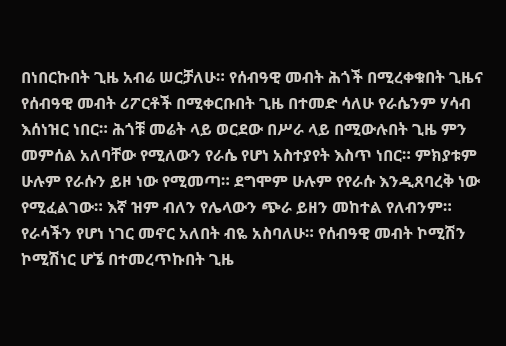በነበርኩበት ጊዜ አብሬ ሠርቻለሁ። የሰብዓዊ መብት ሕጎች በሚረቀቁበት ጊዜና የሰብዓዊ መብት ሪፖርቶች በሚቀርቡበት ጊዜ በተመድ ሳለሁ የራሴንም ሃሳብ እሰነዝር ነበር። ሕጎቹ መሬት ላይ ወርደው በሥራ ላይ በሚውሉበት ጊዜ ምን መምሰል አለባቸው የሚለውን የራሴ የሆነ አስተያየት እስጥ ነበር። ምክያቱም ሁሉም የራሱን ይዞ ነው የሚመጣ። ደግሞም ሁሉም የየራሱ እንዲጸባረቅ ነው የሚፈልገው። እኛ ዝም ብለን የሌላውን ጭራ ይዘን መከተል የለብንም። የራሳችን የሆነ ነገር መኖር አለበት ብዬ አስባለሁ። የሰብዓዊ መብት ኮሚሽን ኮሚሽነር ሆኜ በተመረጥኩበት ጊዜ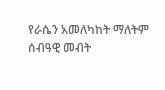የራሴን አመለካከት ማለትም ሰብዓዊ መብት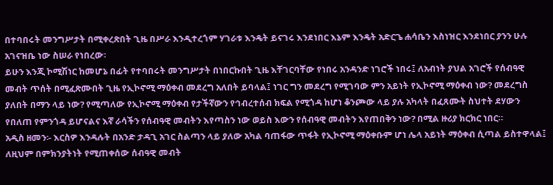በተባበሩት መንግሥታት በሚቀረጽበት ጊዜ በሥራ እንዲተረጎም ሃገራቱ እንዴት ይናገሩ እንደነበር እኔም እንዴት አድርጌ ሐሳቤን እስነዝር እንደነበር ያንን ሁሉ አገናዝቤ ነው ስሠራ የነበረው፡
ይሁን እንጂ ኮሚሽነር ከመሆኔ በፊት የተባበሩት መንግሥታት በነበርኩበት ጊዜ እቸገርባቸው የነበሩ አንዳንድ ነገሮች ነበሩ፤ ለአብነት ያህል አገሮች የሰብዓዊ መብት ጥሰት በሚፈጽሙበት ጊዜ የኢኮኖሚ ማዕቀብ መደረግ አለበት ይባላል፤ ነገር ግን መደረግ የሚገባው ምን አይነት የኢኮኖሚ ማዕቀብ ነው? መደረግስ ያለበት በማን ላይ ነው? የሚጣለው የኢኮኖሚ ማዕቀብ የታችኛውን የኅብረተሰብ ክፍል የሚጎዳ ከሆነ ቆንጮው ላይ ያሉ አካላት በፈጸሙት ስህተት ደሃውን የበለጠ የምንጎዳ ይሆናልና እኛ ራሳችን የሰብዓዊ መብትን እየጣስን ነው ወይስ እውን የሰብዓዊ መብትን እየጠበቅን ነው? በሚል ዙሪያ ክርክር ነበር።
አዲስ ዘመን፡- እርስዎ እንዳሉት በአንድ ታዳጊ አገር ስልጣን ላይ ያለው አካል ባጠፋው ጥፋት የኢኮኖሚ ማዕቀቡም ሆነ ሌላ አይነት ማዕቀብ ሲጣል ይስተዋላል፤ ለዚህም በምክንያትነት የሚጠቀሰው ሰብዓዊ መብት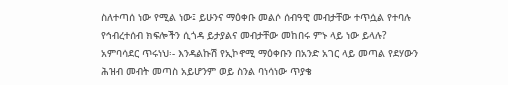ስለተጣሰ ነው የሚል ነው፤ ይሁንና ማዕቀቡ መልሶ ሰብዓዊ መብታቸው ተጥሷል የተባሉ የኅብረተሰብ ክፍሎችን ሲጎዳ ይታያልና መብታቸው መከበሩ ምኑ ላይ ነው ይላሉ?
አምባሳደር ጥሩነህ፡- እንዳልኩሽ የኢኮኖሚ ማዕቀቡን በአንድ አገር ላይ መጣል የደሃውን ሕዝብ መብት መጣስ አይሆንም ወይ ስንል ባነሳነው ጥያቄ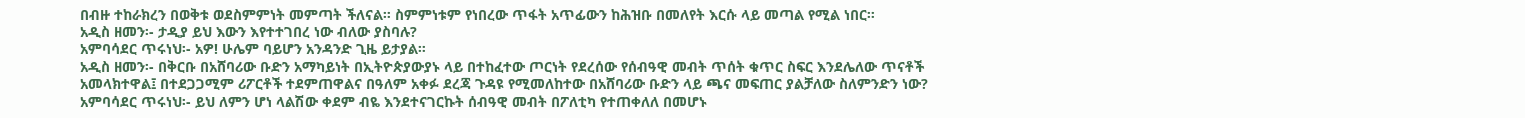በብዙ ተከራክረን በወቅቱ ወደስምምነት መምጣት ችለናል። ስምምነቱም የነበረው ጥፋት አጥፊውን ከሕዝቡ በመለየት እርሱ ላይ መጣል የሚል ነበር።
አዲስ ዘመን፡- ታዲያ ይህ እውን እየተተገበረ ነው ብለው ያስባሉ?
አምባሳደር ጥሩነህ፡- አዎ! ሁሌም ባይሆን አንዳንድ ጊዜ ይታያል።
አዲስ ዘመን፡- በቅርቡ በአሸባሪው ቡድን አማካይነት በኢትዮጵያውያኑ ላይ በተከፈተው ጦርነት የደረሰው የሰብዓዊ መብት ጥሰት ቁጥር ስፍር እንደሌለው ጥናቶች አመላክተዋል፤ በተደጋጋሚም ሪፖርቶች ተደምጠዋልና በዓለም አቀፉ ደረጃ ጉዳዩ የሚመለከተው በአሸባሪው ቡድን ላይ ጫና መፍጠር ያልቻለው ስለምንድን ነው?
አምባሳደር ጥሩነህ፡- ይህ ለምን ሆነ ላልሽው ቀደም ብዬ እንደተናገርኩት ሰብዓዊ መብት በፖለቲካ የተጠቀለለ በመሆኑ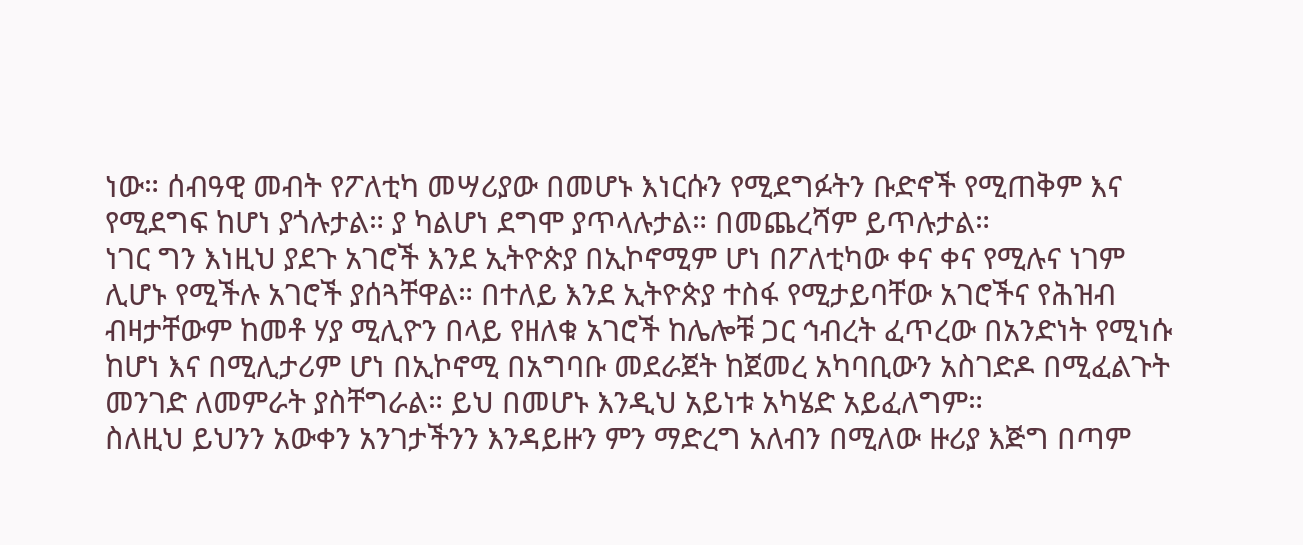ነው። ሰብዓዊ መብት የፖለቲካ መሣሪያው በመሆኑ እነርሱን የሚደግፉትን ቡድኖች የሚጠቅም እና የሚደግፍ ከሆነ ያጎሉታል። ያ ካልሆነ ደግሞ ያጥላሉታል። በመጨረሻም ይጥሉታል።
ነገር ግን እነዚህ ያደጉ አገሮች እንደ ኢትዮጵያ በኢኮኖሚም ሆነ በፖለቲካው ቀና ቀና የሚሉና ነገም ሊሆኑ የሚችሉ አገሮች ያሰጓቸዋል። በተለይ እንደ ኢትዮጵያ ተስፋ የሚታይባቸው አገሮችና የሕዝብ ብዛታቸውም ከመቶ ሃያ ሚሊዮን በላይ የዘለቁ አገሮች ከሌሎቹ ጋር ኅብረት ፈጥረው በአንድነት የሚነሱ ከሆነ እና በሚሊታሪም ሆነ በኢኮኖሚ በአግባቡ መደራጀት ከጀመረ አካባቢውን አስገድዶ በሚፈልጉት መንገድ ለመምራት ያስቸግራል። ይህ በመሆኑ እንዲህ አይነቱ አካሄድ አይፈለግም።
ስለዚህ ይህንን አውቀን አንገታችንን እንዳይዙን ምን ማድረግ አለብን በሚለው ዙሪያ እጅግ በጣም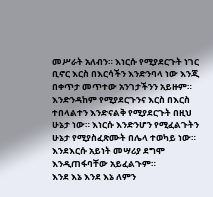መሥራት አለብን። እነርሱ የሚያደርጉት ነገር ቢኖር እርስ በእርሳችን እንድንባላ ነው እንጂ በቀጥታ መጥተው አንገታችንን አይዙም። እንድንዳከም የሚያደርጉንና እርስ በእርስ ተበላልተን እንድናልቅ የሚያደርጉት በዚህ ሁኔታ ነው። እነርሱ እንድንሆን የሚፈልጉትን ሁኔታ የሚያስፈጽሙት በሌላ ተወካይ ነው። እንደእርሱ አይነት መሣሪያ ደግሞ እንዲጠፋባቸው አይፈልጉም።
እንደ እኔ እንደ እኔ ለምን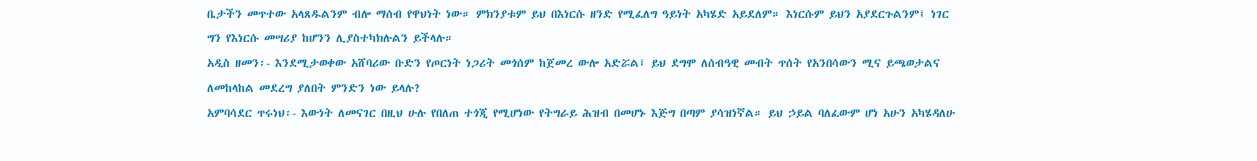ቤታችን መጥተው አላጸዱልንም ብሎ ማሰብ የዋህነት ነው። ምክንያቱም ይህ በእነርሱ ዘንድ የሚፈለግ ዓይነት አካሄድ አይደለም። እነርሱም ይህን አያደርጉልንም፤ ነገር ግን የእነርሱ መሣሪያ ከሆንን ሊያስተካክሉልን ይችላሉ።
አዲስ ዘመን፡- እንደሚታወቀው አሸባሪው ቡድን የጦርነት ነጋሪት መጎሰም ከጀመረ ውሎ አድሯል፤ ይህ ደግሞ ለሰብዓዊ መብት ጥሰት የአንበሳውን ሚና ይጫወታልና ለመከላከል መደረግ ያለበት ምንድን ነው ይላሉ?
አምባሳደር ጥሩነህ፡- እውነት ለመናገር በዚህ ሁሉ የበለጠ ተጎጂ የሚሆነው የትግራይ ሕዝብ በመሆኑ እጅግ በጣም ያሳዝነኛል። ይህ ኃይል ባለፈውም ሆነ አሁን አካሄዳለሁ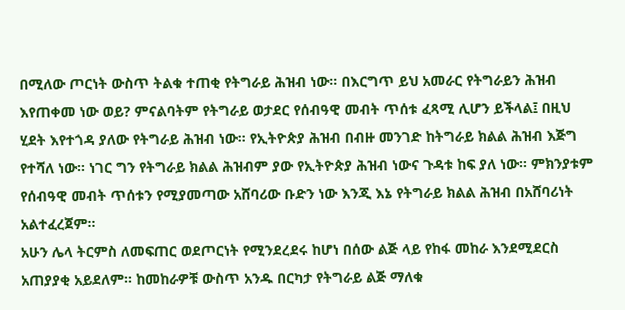በሚለው ጦርነት ውስጥ ትልቁ ተጠቂ የትግራይ ሕዝብ ነው። በእርግጥ ይህ አመራር የትግራይን ሕዝብ እየጠቀመ ነው ወይ? ምናልባትም የትግራይ ወታደር የሰብዓዊ መብት ጥሰቱ ፈጻሚ ሊሆን ይችላል፤ በዚህ ሂደት እየተጎዳ ያለው የትግራይ ሕዝብ ነው። የኢትዮጵያ ሕዝብ በብዙ መንገድ ከትግራይ ክልል ሕዝብ እጅግ የተሻለ ነው። ነገር ግን የትግራይ ክልል ሕዝብም ያው የኢትዮጵያ ሕዝብ ነውና ጉዳቱ ከፍ ያለ ነው። ምክንያቱም የሰብዓዊ መብት ጥሰቱን የሚያመጣው አሸባሪው ቡድን ነው እንጂ እኔ የትግራይ ክልል ሕዝብ በአሸባሪነት አልተፈረጀም።
አሁን ሌላ ትርምስ ለመፍጠር ወደጦርነት የሚንደረደሩ ከሆነ በሰው ልጅ ላይ የከፋ መከራ እንደሚደርስ አጠያያቂ አይደለም። ከመከራዎቹ ውስጥ አንዱ በርካታ የትግራይ ልጅ ማለቁ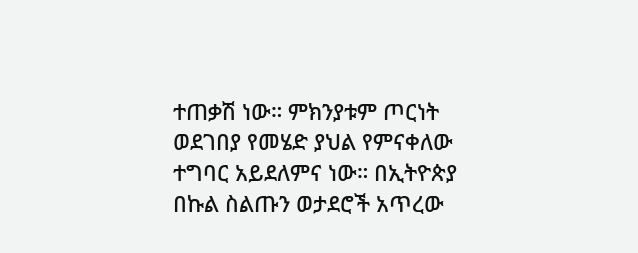ተጠቃሽ ነው። ምክንያቱም ጦርነት ወደገበያ የመሄድ ያህል የምናቀለው ተግባር አይደለምና ነው። በኢትዮጵያ በኩል ስልጡን ወታደሮች አጥረው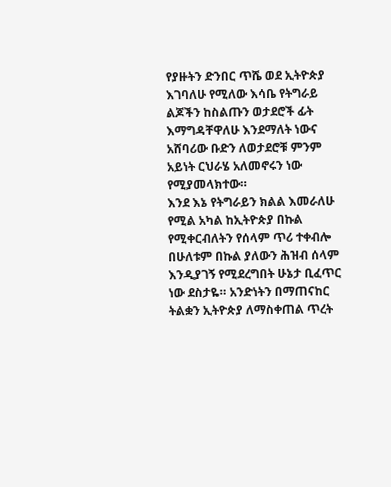የያዙትን ድንበር ጥሼ ወደ ኢትዮጵያ እገባለሁ የሚለው እሳቤ የትግራይ ልጆችን ከስልጡን ወታደሮች ፊት እማግዳቸዋለሁ እንደማለት ነውና አሸባሪው ቡድን ለወታደሮቹ ምንም አይነት ርህራሄ አለመኖሩን ነው የሚያመላክተው።
እንደ እኔ የትግራይን ክልል እመራለሁ የሚል አካል ከኢትዮጵያ በኩል የሚቀርብለትን የሰላም ጥሪ ተቀብሎ በሁለቱም በኩል ያለውን ሕዝብ ሰላም እንዲያገኝ የሚደረግበት ሁኔታ ቢፈጥር ነው ደስታዬ። አንድነትን በማጠናከር ትልቋን ኢትዮጵያ ለማስቀጠል ጥረት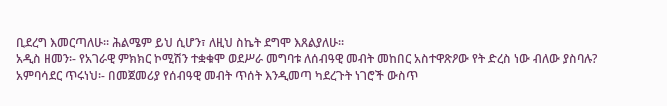ቢደረግ እመርጣለሁ። ሕልሜም ይህ ሲሆን፣ ለዚህ ስኬት ደግሞ እጸልያለሁ።
አዲስ ዘመን፡- የአገራዊ ምክክር ኮሚሽን ተቋቁሞ ወደሥራ መግባቱ ለሰብዓዊ መብት መከበር አስተዋጽዖው የት ድረስ ነው ብለው ያስባሉ?
አምባሳደር ጥሩነህ፡- በመጀመሪያ የሰብዓዊ መብት ጥሰት እንዲመጣ ካደረጉት ነገሮች ውስጥ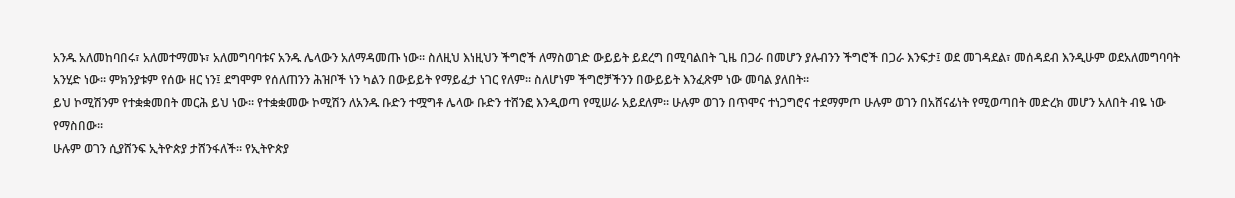አንዱ አለመከባበሩ፣ አለመተማመኑ፣ አለመግባባቱና አንዱ ሌላውን አለማዳመጡ ነው። ስለዚህ እነዚህን ችግሮች ለማስወገድ ውይይት ይደረግ በሚባልበት ጊዜ በጋራ በመሆን ያሉብንን ችግሮች በጋራ እንፍታ፤ ወደ መገዳደል፣ መሰዳደብ እንዲሁም ወደአለመግባባት አንሂድ ነው። ምክንያቱም የሰው ዘር ነን፤ ደግሞም የሰለጠንን ሕዝቦች ነን ካልን በውይይት የማይፈታ ነገር የለም። ስለሆነም ችግሮቻችንን በውይይት እንፈጽም ነው መባል ያለበት።
ይህ ኮሚሽንም የተቋቋመበት መርሕ ይህ ነው። የተቋቋመው ኮሚሽን ለአንዱ ቡድን ተሟግቶ ሌላው ቡድን ተሸንፎ እንዲወጣ የሚሠራ አይደለም። ሁሉም ወገን በጥሞና ተነጋግሮና ተደማምጦ ሁሉም ወገን በአሸናፊነት የሚወጣበት መድረክ መሆን አለበት ብዬ ነው የማስበው።
ሁሉም ወገን ሲያሸንፍ ኢትዮጵያ ታሸንፋለች። የኢትዮጵያ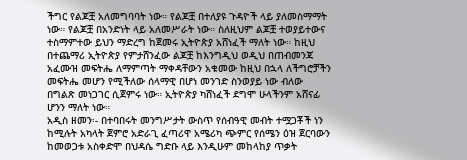ችግር የልጆቿ አለመግባባት ነው። የልጆቿ በተለያዩ ጉዳዮች ላይ ያለመስማማት ነው። የልጆቿ በአንድነት ላይ አለመሥራት ነው። ስለዚህም ልጆቿ ተወያይተውና ተስማምተው ይህን ማድረግ ከጀመሩ ኢትዮጵያ አሸነፈች ማለት ነው። ከዚህ በተጨማሪ ኢትዮጵያ የምታሸንፈው ልጆቿ ከእንግዲህ ወዲህ በጠብመንጃ አፈሙዝ መፍትሔ ለማምጣት ማቀዳቸውን አቁመው ከዚህ በኋላ ለችግሮቻችን መፍትሔ መሆን የሚችለው ሰላማዊ በሆነ መንገድ ስንወያይ ነው ብለው በግልጽ መነጋገር ሲጀምሩ ነው። ኢትዮጵያ ካሸነፈች ደግሞ ሁላችንም አሸናፊ ሆንን ማለት ነው።
አዲስ ዘመን፡- በተባበሩት መንግሥታት ውስጥ የሰብዓዊ መብት ተሟጋቾች ነን ከሚሉት አካላት ጀምሮ አድራጊ ፈጣሪዋ አሜሪካ ጭምር የሰሜን ዕዝ ጀርባውን ከመወጋቱ አስቀድሞ በህዳሴ ግድቡ ላይ እንዲሁም መከላከያ ጥቃት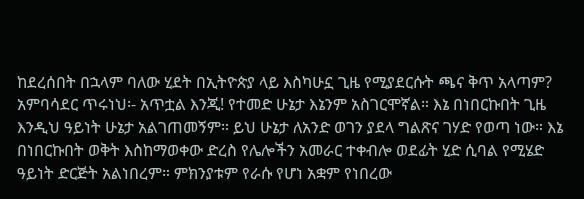ከደረሰበት በኋላም ባለው ሂደት በኢትዮጵያ ላይ እስካሁኗ ጊዜ የሚያደርሱት ጫና ቅጥ አላጣም?
አምባሳደር ጥሩነህ፡- አጥቷል እንጂ! የተመድ ሁኔታ እኔንም አስገርሞኛል። እኔ በነበርኩበት ጊዜ እንዲህ ዓይነት ሁኔታ አልገጠመኝም። ይህ ሁኔታ ለአንድ ወገን ያደላ ግልጽና ገሃድ የወጣ ነው። እኔ በነበርኩበት ወቅት እስከማወቀው ድረስ የሌሎችን አመራር ተቀብሎ ወደፊት ሂድ ሲባል የሚሄድ ዓይነት ድርጅት አልነበረም። ምክንያቱም የራሱ የሆነ አቋም የነበረው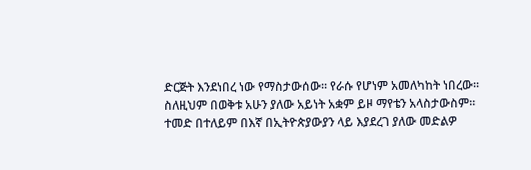ድርጅት እንደነበረ ነው የማስታውሰው። የራሱ የሆነም አመለካከት ነበረው። ስለዚህም በወቅቱ አሁን ያለው አይነት አቋም ይዞ ማየቴን አላስታውስም። ተመድ በተለይም በእኛ በኢትዮጵያውያን ላይ እያደረገ ያለው መድልዎ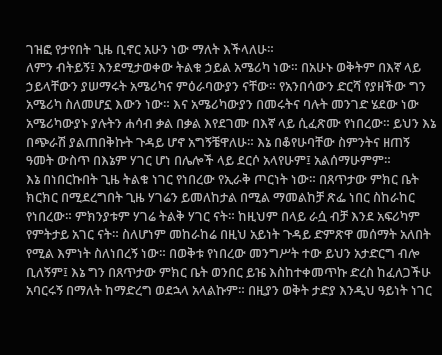ገዝፎ የታየበት ጊዜ ቢኖር አሁን ነው ማለት እችላለሁ።
ለምን ብትይኝ፤ እንደሚታወቀው ትልቁ ኃይል አሜሪካ ነው። በአሁኑ ወቅትም በእኛ ላይ ኃይላቸውን ያሠማሩት አሜሪካና ምዕራባውያን ናቸው። የአንበሳውን ድርሻ የያዘችው ግን አሜሪካ ስለመሆኗ እውን ነው። እና አሜሪካውያን በመሩትና ባሉት መንገድ ሄደው ነው አሜሪካውያኑ ያሉትን ሐሳብ ቃል በቃል እየደገሙ በእኛ ላይ ሲፈጽሙ የነበረው። ይህን እኔ በጭራሽ ያልጠበቅኩት ጉዳይ ሆኖ አግኝቼዋለሁ። እኔ በቆየሁባቸው ስምንትና ዘጠኝ ዓመት ውስጥ በእኔም ሃገር ሆነ በሌሎች ላይ ደርሶ አላየሁም፤ አልሰማሁምም።
እኔ በነበርኩበት ጊዜ ትልቁ ነገር የነበረው የኢራቅ ጦርነት ነው። በጸጥታው ምክር ቤት ክርክር በሚደረግበት ጊዜ ሃገሬን ይመለከታል በሚል ማመልከቻ ጽፌ ነበር ስከራከር የነበረው። ምክንያቱም ሃገሬ ትልቅ ሃገር ናት። ከዚህም በላይ ራሷ ብቻ እንደ አፍሪካም የምትታይ አገር ናት። ስለሆነም መከራከሬ በዚህ አይነት ጉዳይ ድምጽዋ መሰማት አለበት የሚል እምነት ስለነበረኝ ነው። በወቅቱ የነበረው መንግሥት ተው ይህን አታድርግ ብሎ ቢለኝም፤ እኔ ግን በጸጥታው ምክር ቤት ወንበር ይዤ እስከተቀመጥኩ ድረስ ከፈለጋችሁ አባርሩኝ በማለት ከማድረግ ወደኋላ አላልኩም። በዚያን ወቅት ታድያ እንዲህ ዓይነት ነገር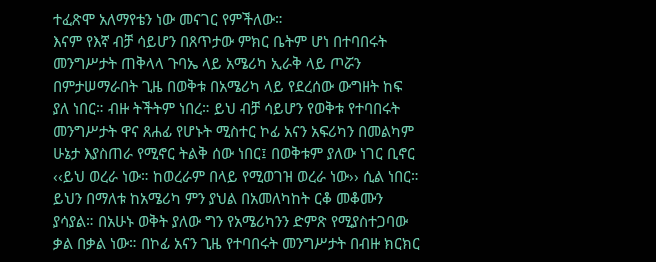ተፈጽሞ አለማየቴን ነው መናገር የምችለው።
እናም የእኛ ብቻ ሳይሆን በጸጥታው ምክር ቤትም ሆነ በተባበሩት መንግሥታት ጠቅላላ ጉባኤ ላይ አሜሪካ ኢራቅ ላይ ጦሯን በምታሠማራበት ጊዜ በወቅቱ በአሜሪካ ላይ የደረሰው ውግዘት ከፍ ያለ ነበር። ብዙ ትችትም ነበረ። ይህ ብቻ ሳይሆን የወቅቱ የተባበሩት መንግሥታት ዋና ጸሐፊ የሆኑት ሚስተር ኮፊ አናን አፍሪካን በመልካም ሁኔታ እያስጠራ የሚኖር ትልቅ ሰው ነበር፤ በወቅቱም ያለው ነገር ቢኖር ‹‹ይህ ወረራ ነው። ከወረራም በላይ የሚወገዝ ወረራ ነው›› ሲል ነበር። ይህን በማለቱ ከአሜሪካ ምን ያህል በአመለካከት ርቆ መቆሙን ያሳያል። በአሁኑ ወቅት ያለው ግን የአሜሪካንን ድምጽ የሚያስተጋባው ቃል በቃል ነው። በኮፊ አናን ጊዜ የተባበሩት መንግሥታት በብዙ ክርክር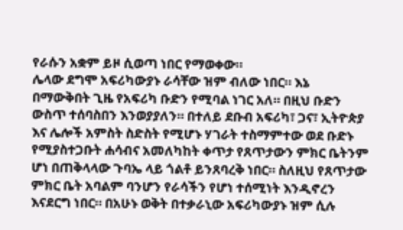የራሱን አቋም ይዞ ሲወጣ ነበር የማወቀው።
ሌላው ደግሞ አፍሪካውያኑ ራሳቸው ዝም ብለው ነበር። እኔ በማውቅበት ጊዜ የአፍሪካ ቡድን የሚባል ነገር አለ። በዚህ ቡድን ውስጥ ተሰባስበን እንወያያለን። በተለይ ደቡብ አፍሪካ፣ ጋና፣ ኢትዮጵያ እና ሌሎች አምስት ስድስት የሚሆኑ ሃገራት ተስማምተው ወደ ቡድኑ የሚያስተጋቡት ሐሳብና አመለካከት ቀጥታ የጸጥታውን ምክር ቤትንም ሆነ በጠቅላላው ጉባኤ ላይ ጎልቶ ይንጸባረቅ ነበር። ስለዚህ የጸጥታው ምክር ቤት አባልም ባንሆን የራሳችን የሆነ ተሰሚነት እንዲኖረን እናደርግ ነበር። በአሁኑ ወቅት በተቃራኒው አፍሪካውያኑ ዝም ሲሉ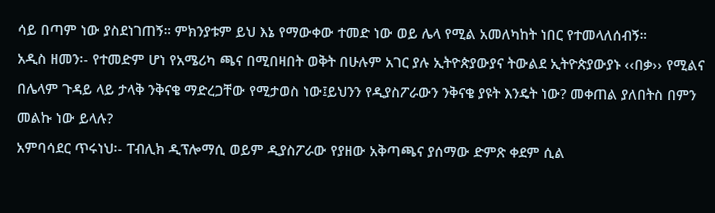ሳይ በጣም ነው ያስደነገጠኝ። ምክንያቱም ይህ እኔ የማውቀው ተመድ ነው ወይ ሌላ የሚል አመለካከት ነበር የተመላለሰብኝ።
አዲስ ዘመን፡- የተመድም ሆነ የአሜሪካ ጫና በሚበዛበት ወቅት በሁሉም አገር ያሉ ኢትዮጵያውያና ትውልደ ኢትዮጵያውያኑ ‹‹በቃ›› የሚልና በሌላም ጉዳይ ላይ ታላቅ ንቅናቄ ማድረጋቸው የሚታወስ ነው፤ይህንን የዲያስፖራውን ንቅናቄ ያዩት እንዴት ነው? መቀጠል ያለበትስ በምን መልኩ ነው ይላሉ?
አምባሳደር ጥሩነህ፡- ፐብሊክ ዲፕሎማሲ ወይም ዲያስፖራው የያዘው አቅጣጫና ያሰማው ድምጽ ቀደም ሲል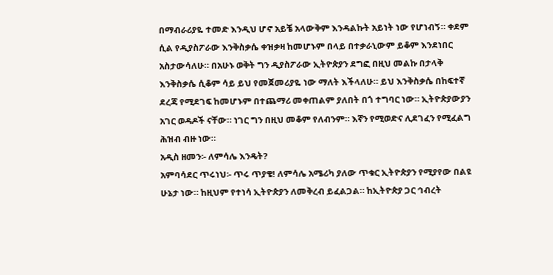በማብራሪያዬ ተመድ እንዲህ ሆኖ አይቼ አላውቅም እንዳልኩት አይነት ነው የሆነብኝ። ቀደም ሲል የዲያስፖራው እንቅስቃሴ ቀዝቃዛ ከመሆኑም በላይ በተቃራኒውም ይቆም እንደነበር አስታውሳለሁ። በአሁኑ ወቅት ግን ዲያስፖራው ኢትዮጵያን ደግፎ በዚህ መልኩ በታላቅ እንቅስቃሴ ሲቆም ሳይ ይህ የመጀመሪያዬ ነው ማለት እችላለሁ። ይህ እንቅስቃሴ በከፍተኛ ደረጃ የሚደገፍ ከመሆኑም በተጨማሪ መቀጠልም ያለበት በጎ ተግባር ነው። ኢትዮጵያውያን አገር ወዳዶች ናቸው። ነገር ግን በዚህ መቆም የለብንም። እኛን የሚወድና ሊደገፈን የሚፈልግ ሕዝብ ብዙ ነው።
አዲስ ዘመን፡- ለምሳሌ እንዴት?
አምባሳደር ጥሩነህ፡- ጥሩ ጥያቄ! ለምሳሌ አሜሪካ ያለው ጥቁር ኢትዮጵያን የሚያየው በልዩ ሁኔታ ነው። ከዚህም የተነሳ ኢትዮጵያን ለመቅረብ ይፈልጋል። ከኢትዮጵያ ጋር ኅብረት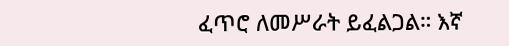ፈጥሮ ለመሥራት ይፈልጋል። እኛ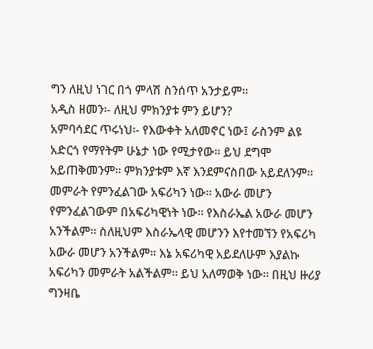ግን ለዚህ ነገር በጎ ምላሽ ስንሰጥ አንታይም።
አዲስ ዘመን፡- ለዚህ ምክንያቱ ምን ይሆን?
አምባሳደር ጥሩነህ፡- የእውቀት አለመኖር ነው፤ ራስንም ልዩ አድርጎ የማየትም ሁኔታ ነው የሚታየው። ይህ ደግሞ አይጠቅመንም። ምክንያቱም እኛ እንደምናስበው አይደለንም። መምራት የምንፈልገው አፍሪካን ነው። አውራ መሆን የምንፈልገውም በአፍሪካዊነት ነው። የእስራኤል አውራ መሆን አንችልም። ስለዚህም እስራኤላዊ መሆንን እየተመኘን የአፍሪካ አውራ መሆን አንችልም። እኔ አፍሪካዊ አይደለሁም እያልኩ አፍሪካን መምራት አልችልም። ይህ አለማወቅ ነው። በዚህ ዙሪያ ግንዛቤ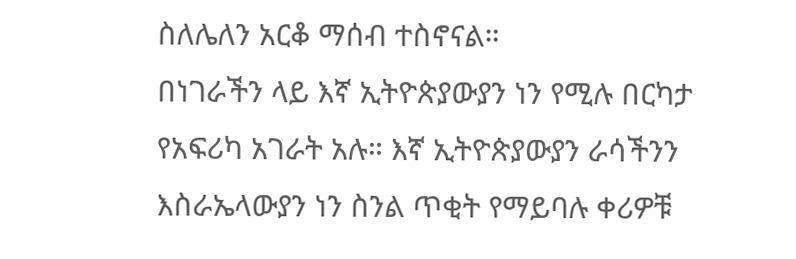ስለሌለን አርቆ ማሰብ ተስኖናል።
በነገራችን ላይ እኛ ኢትዮጵያውያን ነን የሚሉ በርካታ የአፍሪካ አገራት አሉ። እኛ ኢትዮጵያውያን ራሳችንን እስራኤላውያን ነን ስንል ጥቂት የማይባሉ ቀሪዎቹ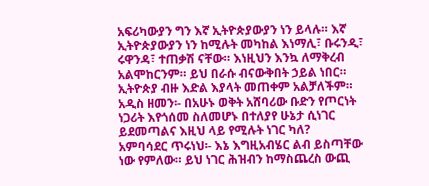አፍሪካውያን ግን እኛ ኢትዮጵያውያን ነን ይላሉ። እኛ ኢትዮጵያውያን ነን ከሚሉት መካከል እነማሊ፣ ቡሩንዲ፣ ሩዋንዳ፣ ተጠቃሽ ናቸው። እነዚህን እንኳ ለማቅረብ አልሞከርንም። ይህ በራሱ ብናውቅበት ኃይል ነበር። ኢትዮጵያ ብዙ እድል እያላት መጠቀም አልቻለችም።
አዲስ ዘመን፡- በአሁኑ ወቅት አሸባሪው ቡድን የጦርነት ነጋሪት እየጎሰመ ስለመሆኑ በተለያየ ሁኔታ ሲነገር ይደመጣልና እዚህ ላይ የሚሉት ነገር ካለ?
አምባሳደር ጥሩነህ፡- እኔ እግዚአብሄር ልብ ይስጣቸው ነው የምለው። ይህ ነገር ሕዝብን ከማስጨረስ ውጪ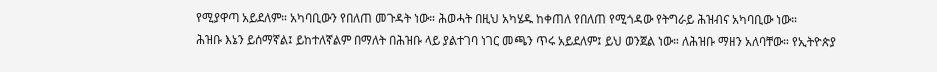የሚያዋጣ አይደለም። አካባቢውን የበለጠ መጉዳት ነው። ሕወሓት በዚህ አካሄዱ ከቀጠለ የበለጠ የሚጎዳው የትግራይ ሕዝብና አካባቢው ነው።
ሕዝቡ እኔን ይሰማኛል፤ ይከተለኛልም በማለት በሕዝቡ ላይ ያልተገባ ነገር መጫን ጥሩ አይደለም፤ ይህ ወንጀል ነው። ለሕዝቡ ማዘን አለባቸው። የኢትዮጵያ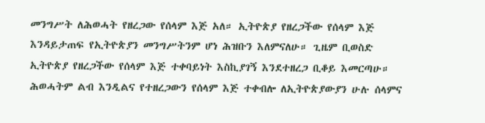መንግሥት ለሕወሓት የዘረጋው የሰላም እጅ አለ። ኢትዮጵያ የዘረጋችው የሰላም እጅ እንዳይታጠፍ የኢትዮጵያን መንግሥትንም ሆነ ሕዝቡን እለምናለሁ። ጊዜም ቢወስድ ኢትዮጵያ የዘረጋችው የሰላም እጅ ተቀባይነት እስኪያገኝ እንደተዘረጋ ቢቆይ እመርጣሁ። ሕወሓትም ልብ እንዲልና የተዘረጋውን የሰላም እጅ ተቀብሎ ለኢትዮጵያውያን ሁሉ ሰላምና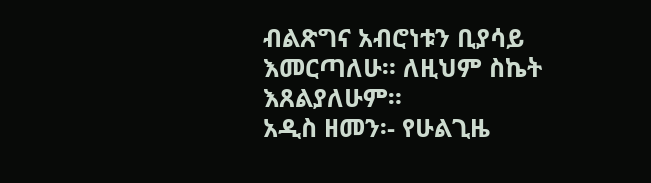ብልጽግና አብሮነቱን ቢያሳይ እመርጣለሁ። ለዚህም ስኬት እጸልያለሁም።
አዲስ ዘመን፡- የሁልጊዜ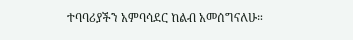ተባባሪያችን አምባሳደር ከልብ አመሰግናለሁ።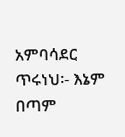አምባሳደር ጥሩነህ፡- እኔም በጣም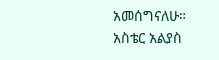አመሰግናለሁ።
አስቴር አልያስ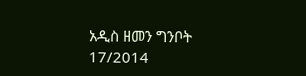አዲስ ዘመን ግንቦት 17/2014